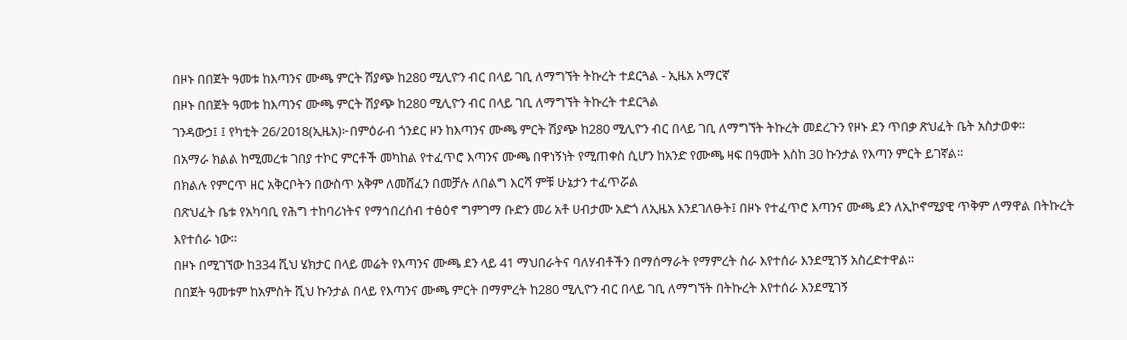በዞኑ በበጀት ዓመቱ ከእጣንና ሙጫ ምርት ሽያጭ ከ280 ሚሊዮን ብር በላይ ገቢ ለማግኘት ትኩረት ተደርጓል - ኢዜአ አማርኛ
በዞኑ በበጀት ዓመቱ ከእጣንና ሙጫ ምርት ሽያጭ ከ280 ሚሊዮን ብር በላይ ገቢ ለማግኘት ትኩረት ተደርጓል
ገንዳውኃ፤ ፤ የካቲት 26/2018(ኢዜአ)፦በምዕራብ ጎንደር ዞን ከእጣንና ሙጫ ምርት ሽያጭ ከ280 ሚሊዮን ብር በላይ ገቢ ለማግኘት ትኩረት መደረጉን የዞኑ ደን ጥበቃ ጽህፈት ቤት አስታወቀ።
በአማራ ክልል ከሚመረቱ ገበያ ተኮር ምርቶች መካከል የተፈጥሮ እጣንና ሙጫ በዋነኝነት የሚጠቀስ ሲሆን ከአንድ የሙጫ ዛፍ በዓመት እስከ 30 ኩንታል የእጣን ምርት ይገኛል።
በክልሉ የምርጥ ዘር አቅርቦትን በውስጥ አቅም ለመሸፈን በመቻሉ ለበልግ እርሻ ምቹ ሁኔታን ተፈጥሯል
በጽህፈት ቤቱ የአካባቢ የሕግ ተከባሪነትና የማኅበረሰብ ተፅዕኖ ግምገማ ቡድን መሪ አቶ ሀብታሙ አድጎ ለኢዜአ እንደገለፁት፤ በዞኑ የተፈጥሮ እጣንና ሙጫ ደን ለኢኮኖሚያዊ ጥቅም ለማዋል በትኩረት እየተሰራ ነው።
በዞኑ በሚገኘው ከ334 ሺህ ሄክታር በላይ መሬት የእጣንና ሙጫ ደን ላይ 41 ማህበራትና ባለሃብቶችን በማሰማራት የማምረት ስራ እየተሰራ እንደሚገኝ አስረድተዋል።
በበጀት ዓመቱም ከአምስት ሺህ ኩንታል በላይ የእጣንና ሙጫ ምርት በማምረት ከ280 ሚሊዮን ብር በላይ ገቢ ለማግኘት በትኩረት እየተሰራ እንደሚገኝ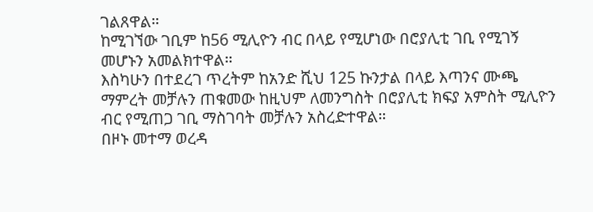ገልጸዋል።
ከሚገኘው ገቢም ከ56 ሚሊዮን ብር በላይ የሚሆነው በሮያሊቲ ገቢ የሚገኝ መሆኑን አመልክተዋል።
እስካሁን በተደረገ ጥረትም ከአንድ ሺህ 125 ኩንታል በላይ እጣንና ሙጫ ማምረት መቻሉን ጠቁመው ከዚህም ለመንግስት በሮያሊቲ ክፍያ አምስት ሚሊዮን ብር የሚጠጋ ገቢ ማስገባት መቻሉን አስረድተዋል።
በዞኑ መተማ ወረዳ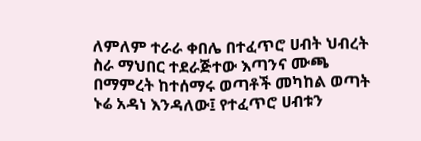ለምለም ተራራ ቀበሌ በተፈጥሮ ሀብት ህብረት ስራ ማህበር ተደራጅተው እጣንና ሙጫ በማምረት ከተሰማሩ ወጣቶች መካከል ወጣት ኑሬ አዳነ እንዳለው፤ የተፈጥሮ ሀብቱን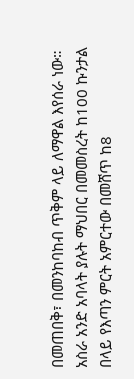በመጠበቅ፣ በመንከባከብ ጥቅም ላይ ለማዋል እየሰራ ነው።
አስራ አንድ አባላት ያሉት ማህበር በመመስረት ከ100 ኩንታል በላይ የእጣን ምርት አምርተው በመሸጥ ከ8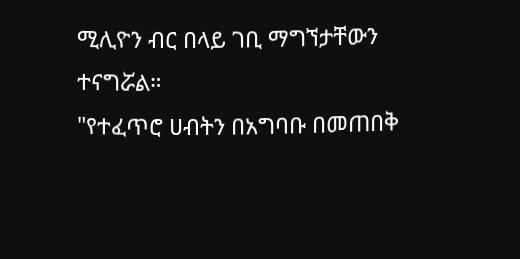ሚሊዮን ብር በላይ ገቢ ማግኘታቸውን ተናግሯል።
"የተፈጥሮ ሀብትን በአግባቡ በመጠበቅ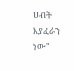ሀብት እያፈራን ነው"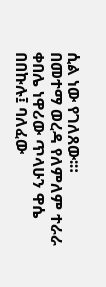ሲል ነው የገለጸው፡።
በመተማ ወረዳ የለምለም ተራራ ቀበሌ ነዋሪው ጥላሁን ዋሴ በበኩሉ፤ ባለፈው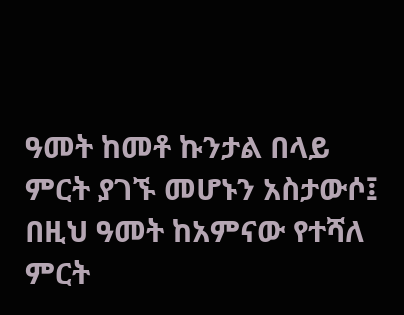ዓመት ከመቶ ኩንታል በላይ ምርት ያገኙ መሆኑን አስታውሶ፤ በዚህ ዓመት ከአምናው የተሻለ ምርት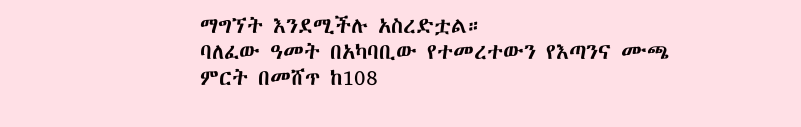ማግኘት እንደሚችሉ አስረድቷል።
ባለፈው ዓመት በአካባቢው የተመረተውን የእጣንና ሙጫ ምርት በመሸጥ ከ108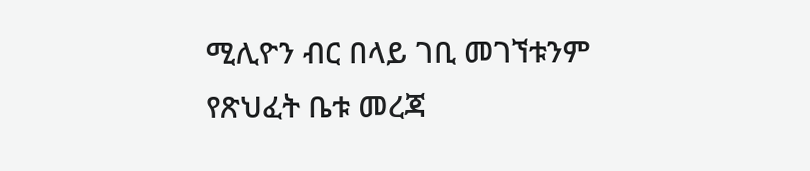ሚሊዮን ብር በላይ ገቢ መገኘቱንም የጽህፈት ቤቱ መረጃ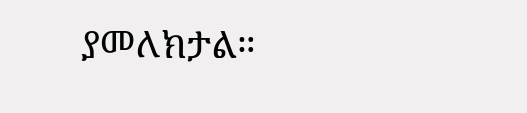ያመለክታል።